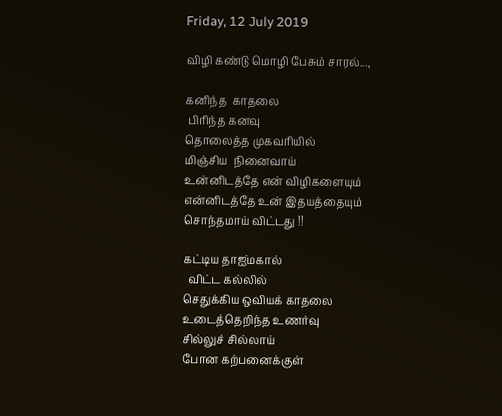Friday, 12 July 2019

விழி கண்டு மொழி பேசும் சாரல்...,

கனிந்த  காதலை
 பிரிந்த கனவு
தொலைத்த முகவரியில்
மிஞ்சிய  நினைவாய்
உன்னிடத்தே என் விழிகளையும்
என்னிடத்தே உன் இதயத்தையும்
சொந்தமாய் விட்டது !!

கட்டிய தாஐ்மகால்
  விட்ட கல்லில்
செதுக்கிய ஒவியக் காதலை
உடைத்தெறிந்த உணர்வு
சில்லுச் சில்லாய்
போன கற்பனைக்குள்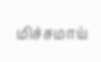மிச்சமாய்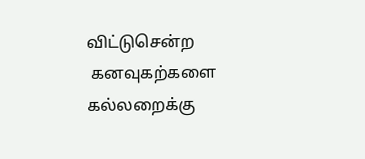விட்டுசென்ற
 கனவுகற்களை  கல்லறைக்கு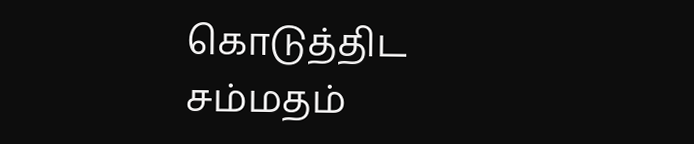கொடுத்திட சம்மதம்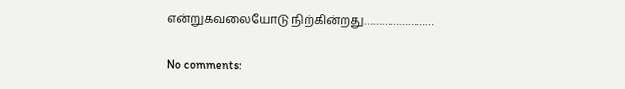என்றுகவலையோடு நிற்கின்றது……………………

No comments: